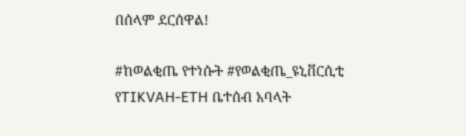በሰላም ደርሰዋል!

#ከወልቂጤ የተነሱት #የወልቂጤ_ዩኒቨርሲቲ የTIKVAH-ETH ቤተሰብ አባላት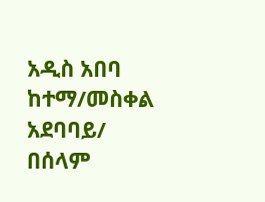አዲስ አበባ ከተማ/መስቀል አደባባይ/ በሰላም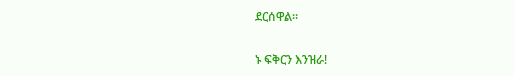ደርሰዋል።

ኑ ፍቅርን እንዝራ!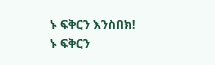ኑ ፍቅርን እንስበክ!
ኑ ፍቅርን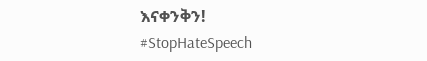እናቀንቅን!
#StopHateSpeech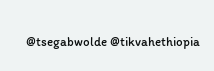@tsegabwolde @tikvahethiopia